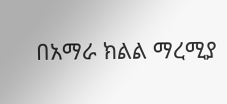በአማራ ክልል ማረሚያ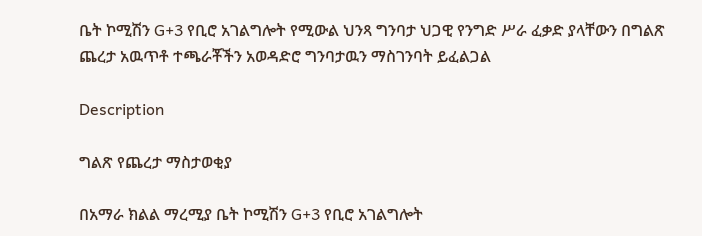ቤት ኮሚሽን G+3 የቢሮ አገልግሎት የሚውል ህንጻ ግንባታ ህጋዊ የንግድ ሥራ ፈቃድ ያላቸውን በግልጽ ጨረታ አዉጥቶ ተጫራቾችን አወዳድሮ ግንባታዉን ማስገንባት ይፈልጋል

Description

ግልጽ የጨረታ ማስታወቂያ

በአማራ ክልል ማረሚያ ቤት ኮሚሽን G+3 የቢሮ አገልግሎት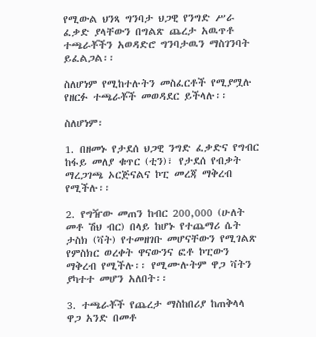የሚውል ህንጻ ግንባታ ህጋዊ የንግድ ሥራ ፈቃድ ያላቸውን በግልጽ ጨረታ አዉጥቶ ተጫራቾችን አወዳድሮ ግንባታዉን ማስገንባት ይፈልጋል፡፡

ስለሆነም የሚከተሉትን መስፈርቶች የሚያሟሉ የዘርፉ ተጫራቾች መወዳደር ይችላሉ፡፡

ስለሆነም፡

1. በዘመኑ የታደሰ ህጋዊ ንግድ ፈቃድና የግብር ከፋይ መለያ ቁጥር (ቲን)፣ የታደሰ የብቃት ማረጋገጫ ኦርጅናልና ኮፒ መረጃ ማቅረብ የሚችሉ፡፡

2. የግዥው መጠን ከብር 200,000 (ሁለት መቶ ሽህ ብር) በላይ ከሆኑ የተጨማሪ ሴት ታስክ (ቫት) የተመዘገቡ መሆናቸውን የሚገልጽ የምስክር ወረቀት ዋናውንና ፎቶ ኮፒውን ማቅረብ የሚችሉ፡፡ የሚሙሉትም ዋጋ ቫትን ያካተተ መሆን አለበት፡፡

3. ተጫራቾች የጨረታ ማስከበሪያ ከጠቅላላ ዋጋ አንድ በመቶ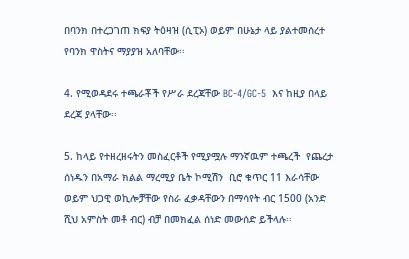በባንክ በተረጋገጠ ክፍያ ትዕዛዝ (ሲፒኦ) ወይም በሁኔታ ላይ ያልተመሰረተ የባንክ ዋስትና ማያያዝ አለባቸው፡፡

4. የሚወዳደሩ ተጫራቾች የሥራ ደረጃቸው BC-4/GC-5  እና ከዚያ በላይ  ደረጃ ያላቸው፡፡

5. ከላይ የተዘረዘሩትን መስፈርቶች የሚያሟሉ ማንኛዉም ተጫረች  የጨረታ ሰነዱን በአማራ ክልል ማረሚያ ቤት ኮሚሽን  ቢሮ ቁጥር 11 እራሳቸው ወይም ህጋዊ ወኪሎቻቸው የስራ ፈቃዳቸውን በማሳየት ብር 1500 (አንድ ሺህ አምስት መቶ ብር) ብቻ በመክፈል ሰነድ መውሰድ ይችላሉ፡፡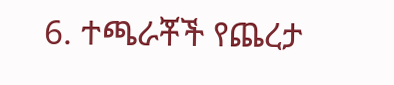6. ተጫራቾች የጨረታ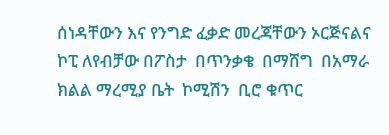ሰነዳቸውን እና የንግድ ፈቃድ መረጃቸውን ኦርጅናልና ኮፒ ለየብቻው በፖስታ  በጥንቃቄ  በማሸግ  በአማራ ክልል ማረሚያ ቤት  ኮሚሽን  ቢሮ ቁጥር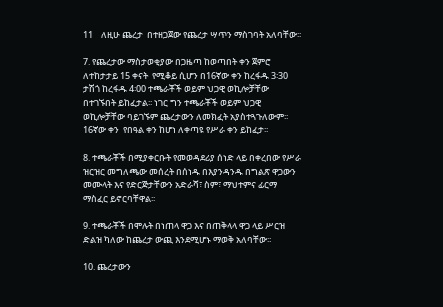11    ለዚሁ ጨረታ  በተዘጋጀው የጨረታ ሣጥን ማስገባት አለባቸው፡፡

7. የጨረታው ማስታወቂያው በጋዜጣ ከወጣበት ቀን ጀምሮ ለተከታታይ 15 ቀናት  የሚቆይ ሲሆን በ16ኛው ቀን ከረፋዱ 3፡30 ታሽጎ ከረፋዱ 4፡00 ተጫራቾች ወይም ህጋዊ ወኪሎቻቸው በተገኙበት ይከፈታል፡፡ ነገር ግን ተጫራቾች ወይም ህጋዊ ወኪሎቻቸው ባይገኙም ጨረታውን ለመክፈት አያስተጓጉለውም፡፡ 16ኛው ቀን  የበዓል ቀን ከሆነ ለቀጣዩ የሥራ ቀን ይከፈታ፡፡

8. ተጫራቾች በሚያቀርቡት የመወዳደሪያ ሰነድ ላይ በቀረበው የሥራ ዝርዝር መግለጫው መሰረት በሰነዱ በእያንዳንዱ በግልጽ ዋጋውን መሙላት እና የድርጅታቸውን አድራሻ፣ ስም፣ ማህተምና ፊርማ ማስፈር ይኖርባቸዋል፡፡

9. ተጫራቾች በሞሉት በነጠላ ዋጋ እና በጠቅላላ ዋጋ ላይ ሥርዝ ድልዝ ካለው ከጨረታ ውጪ እንደሚሆኑ ማወቅ አለባቸው፡፡

10. ጨረታውን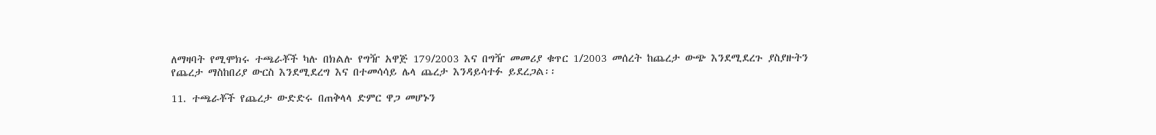ለማዛባት የሚሞክሩ ተጫራቾች ካሉ በክልሉ የግዥ አዋጅ 179/2003 እና በግዥ መመሪያ ቁጥር 1/2003 መሰረት ከጨረታ ውጭ እንደሚደረጉ ያስያዙትን የጨረታ ማስከበሪያ ውርስ እንደሚደረግ እና በተመሳሳይ ሌላ ጨረታ እንዳይሳተፉ ይደረጋል፡፡

11. ተጫራቾች የጨረታ ውድድሩ በጠቅላላ ድምር ዋጋ መሆኑን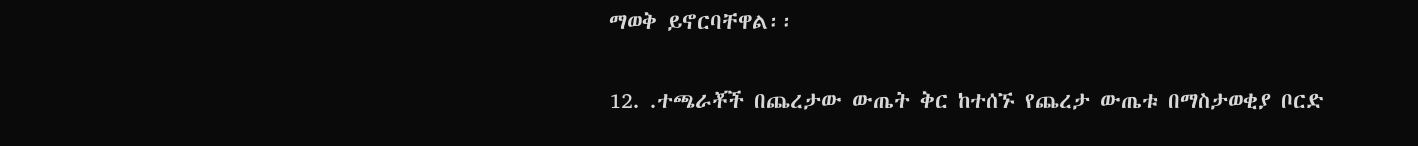ማወቅ ይኖርባቸዋል፡፡

12. .ተጫራቾች በጨረታው ውጤት ቅር ከተሰኙ የጨረታ ውጤቱ በማስታወቂያ ቦርድ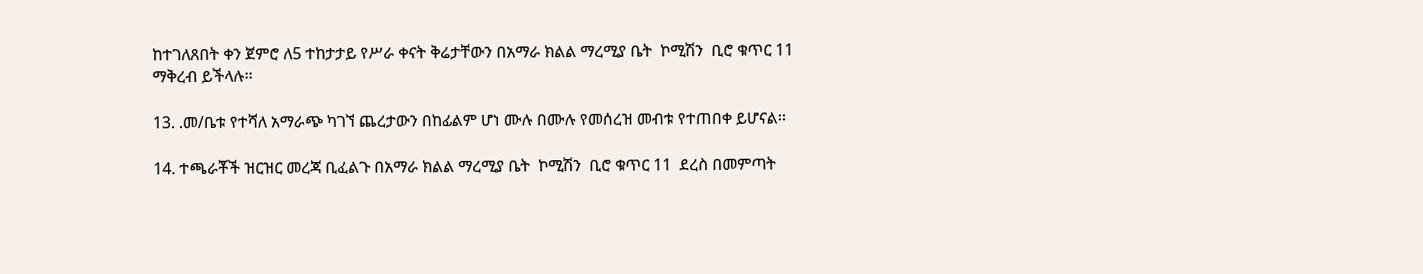ከተገለጸበት ቀን ጀምሮ ለ5 ተከታታይ የሥራ ቀናት ቅሬታቸውን በአማራ ክልል ማረሚያ ቤት  ኮሚሽን  ቢሮ ቁጥር 11 ማቅረብ ይችላሉ፡፡

13. .መ/ቤቱ የተሻለ አማራጭ ካገኘ ጨረታውን በከፊልም ሆነ ሙሉ በሙሉ የመሰረዝ መብቱ የተጠበቀ ይሆናል፡፡

14. ተጫራቾች ዝርዝር መረጃ ቢፈልጉ በአማራ ክልል ማረሚያ ቤት  ኮሚሽን  ቢሮ ቁጥር 11  ደረስ በመምጣት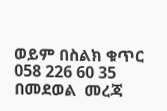ወይም በስልክ ቁጥር 058 226 60 35 በመደወል  መረጃ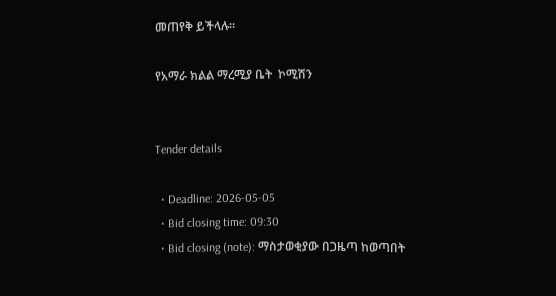መጠየቅ ይችላሉ፡፡

የአማራ ክልል ማረሚያ ቤት  ኮሚሽን


Tender details

  • Deadline: 2026-05-05
  • Bid closing time: 09:30
  • Bid closing (note): ማስታወቂያው በጋዜጣ ከወጣበት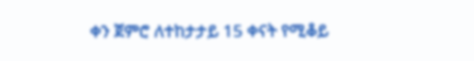ቀን ጀምሮ ለተከታታይ 15 ቀናት የሚቆይ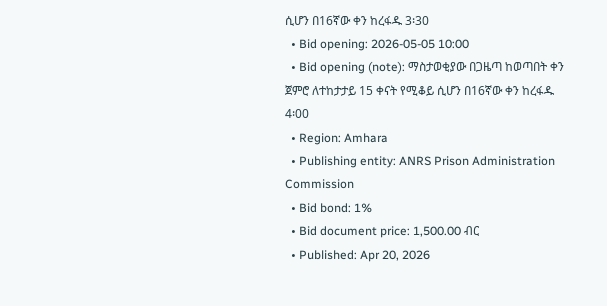ሲሆን በ16ኛው ቀን ከረፋዱ 3፡30
  • Bid opening: 2026-05-05 10:00
  • Bid opening (note): ማስታወቂያው በጋዜጣ ከወጣበት ቀን ጀምሮ ለተከታታይ 15 ቀናት የሚቆይ ሲሆን በ16ኛው ቀን ከረፋዱ 4፡00
  • Region: Amhara
  • Publishing entity: ANRS Prison Administration Commission
  • Bid bond: 1%
  • Bid document price: 1,500.00 ብር
  • Published: Apr 20, 2026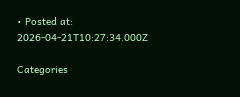• Posted at: 2026-04-21T10:27:34.000Z

Categories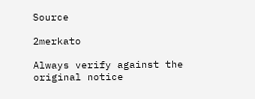Source

2merkato

Always verify against the original notice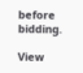before bidding.

View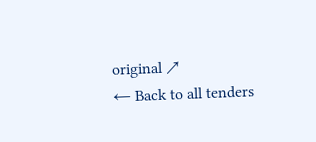original ↗
← Back to all tenders